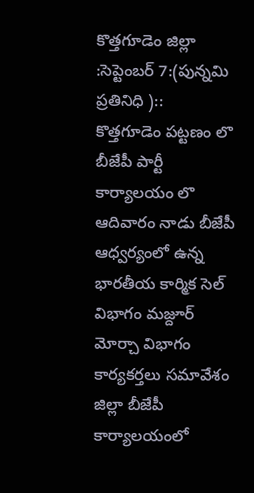కొత్తగూడెం జిల్లా :సెప్టెంబర్ 7:(పున్నమి ప్రతినిధి )::
కొత్తగూడెం పట్టణం లొ బీజేపీ పార్టీ కార్యాలయం లొ ఆదివారం నాడు బీజేపీ ఆధ్వర్యంలో ఉన్న భారతీయ కార్మిక సెల్ విభాగం మజ్దూర్ మోర్చా విభాగం కార్యకర్తలు సమావేశం జిల్లా బీజేపీ కార్యాలయంలో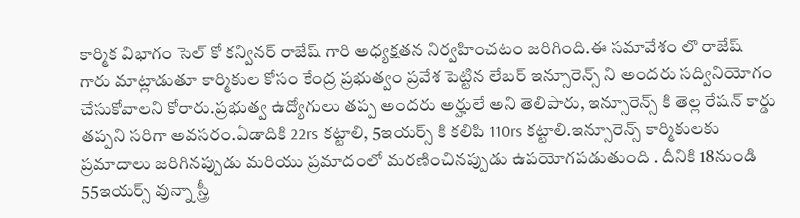కార్మిక విభాగం సెల్ కో కన్వినర్ రాజేష్ గారి అధ్యక్షతన నిర్వహించటం జరిగింది.ఈ సమావేశం లొ రాజేష్ గారు మాట్లాడుతూ కార్మికుల కోసం కేంద్ర ప్రభుత్వం ప్రవేశ పెట్టిన లేబర్ ఇన్సూరెన్స్ ని అందరు సద్వినియోగం చేసుకోవాలని కోరారు.ప్రభుత్వ ఉద్యోగులు తప్ప అందరు అర్హులే అని తెలిపారు, ఇన్సూరెన్స్ కి తెల్ల రేషన్ కార్డు తప్పని సరిగా అవసరం.ఏడాదికి 22rs కట్టాలి, 5ఇయర్స్ కి కలిపి 110rs కట్టాలి.ఇన్సూరెన్స్ కార్మికులకు ప్రమాదాలు జరిగినప్పుడు మరియు ప్రమాదంలో మరణించినప్పుడు ఉపయోగపడుతుంది . దీనికి 18నుండి 55ఇయర్స్ వున్నా స్త్రీ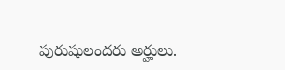పురుషులందరు అర్హులు.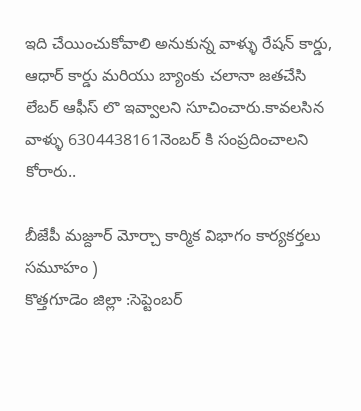ఇది చేయించుకోవాలి అనుకున్న వాళ్ళు రేషన్ కార్డు, ఆధార్ కార్డు మరియు బ్యాంకు చలానా జతచేసి లేబర్ ఆఫీస్ లొ ఇవ్వాలని సూచించారు.కావలసిన వాళ్ళు 6304438161నెంబర్ కి సంప్రదించాలని కోరారు..

బీజేపీ మజ్దూర్ మోర్చా కార్మిక విభాగం కార్యకర్తలు సమూహం )
కొత్తగూడెం జిల్లా :సెప్టెంబర్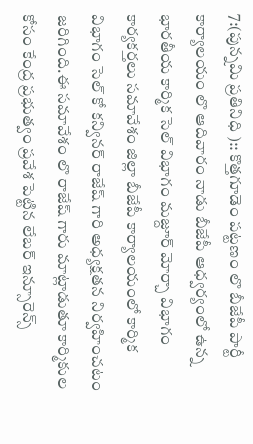7:(పున్నమి ప్రతినిధి ):: కొత్తగూడెం పట్టణం లొ బీజేపీ పార్టీ కార్యాలయం లొ ఆదివారం నాడు బీజేపీ ఆధ్వర్యంలో ఉన్న భారతీయ కార్మిక సెల్ విభాగం మజ్దూర్ మోర్చా విభాగం కార్యకర్తలు సమావేశం జిల్లా బీజేపీ కార్యాలయంలో కార్మిక విభాగం సెల్ కో కన్వినర్ రాజేష్ గారి అధ్యక్షతన నిర్వహించటం జరిగింది.ఈ సమావేశం లొ రాజేష్ గారు మాట్లాడుతూ కార్మికుల కోసం కేంద్ర ప్రభుత్వం ప్రవేశ పెట్టిన లేబర్ ఇన్సూరెన్స్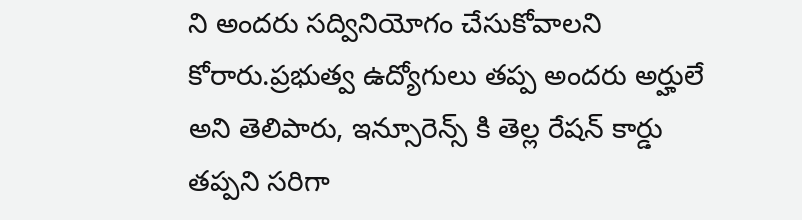ని అందరు సద్వినియోగం చేసుకోవాలని కోరారు.ప్రభుత్వ ఉద్యోగులు తప్ప అందరు అర్హులే అని తెలిపారు, ఇన్సూరెన్స్ కి తెల్ల రేషన్ కార్డు తప్పని సరిగా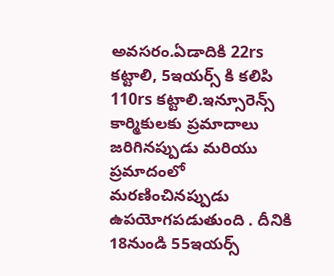అవసరం.ఏడాదికి 22rs కట్టాలి, 5ఇయర్స్ కి కలిపి 110rs కట్టాలి.ఇన్సూరెన్స్ కార్మికులకు ప్రమాదాలు జరిగినప్పుడు మరియు ప్రమాదంలో మరణించినప్పుడు ఉపయోగపడుతుంది . దీనికి 18నుండి 55ఇయర్స్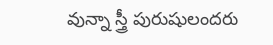వున్నా స్త్రీ పురుషులందరు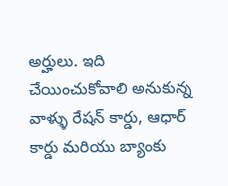అర్హులు. ఇది చేయించుకోవాలి అనుకున్న వాళ్ళు రేషన్ కార్డు, ఆధార్ కార్డు మరియు బ్యాంకు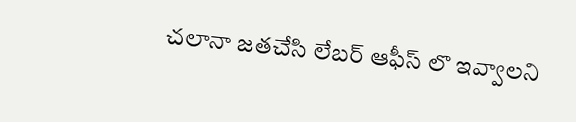చలానా జతచేసి లేబర్ ఆఫీస్ లొ ఇవ్వాలని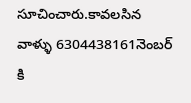సూచించారు.కావలసిన వాళ్ళు 6304438161నెంబర్ కి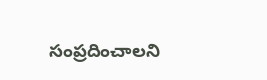సంప్రదించాలని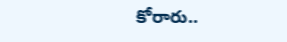కోరారు..